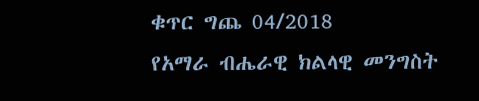ቁጥር ግጨ 04/2018
የአማራ ብሔራዊ ክልላዊ መንግስት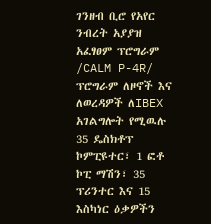ገንዘብ ቢሮ የአየር ንብረት አያያዝ አፈፃፀም ፕሮግራም /CALM P-4R/ ፕሮግራም ለዞኖች እና ለወረዳዎች ለIBEX አገልግሎት የሚዉሉ 35 ዴስክቶፕ ኮምፒዩተር፣ 1 ፎቶ ኮፒ ማሽን፣ 35 ፕሪንተር እና 15 እስካነር ዕቃዎችን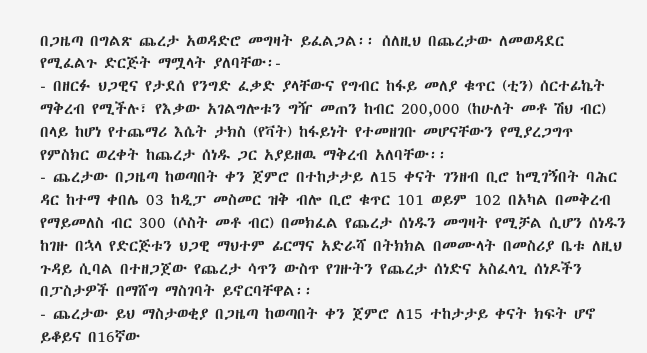በጋዜጣ በግልጽ ጨረታ አወዳድሮ መግዛት ይፈልጋል፡፡ ሰለዚህ በጨረታው ለመወዳደር የሚፈልጉ ድርጅት ማሟላት ያለባቸው፡-
- በዘርፉ ህጋዊና የታደሰ የንግድ ፈቃድ ያላቸውና የግብር ከፋይ መለያ ቁጥር (ቲን) ሰርተፊኬት ማቅረብ የሚችሉ፣ የእቃው አገልግሎቱን ግዥ መጠን ከብር 200,000 (ከሁለት መቶ ሽህ ብር) በላይ ከሆነ የተጨማሪ እሴት ታክስ (የቫት) ከፋይነት የተመዘገቡ መሆናቸውን የሚያረጋግጥ የምስክር ወረቀት ከጨረታ ሰነዱ ጋር አያይዘዉ ማቅረብ አለባቸው፡፡
- ጨረታው በጋዜጣ ከወጣበት ቀን ጀምሮ በተከታታይ ለ15 ቀናት ገንዘብ ቢሮ ከሚገኝበት ባሕር ዳር ከተማ ቀበሌ 03 ከዲፓ መስመር ዝቅ ብሎ ቢሮ ቁጥር 101 ወይም 102 በአካል በመቅረብ የማይመለስ ብር 300 (ሶስት መቶ ብር) በመክፈል የጨረታ ሰነዱን መግዛት የሚቻል ሲሆን ሰነዱን ከገዙ በኋላ የድርጅቱን ህጋዊ ማህተም ፊርማና አድራሻ በትክክል በመሙላት በመስሪያ ቤቱ ለዚህ ጉዳይ ሲባል በተዘጋጀው የጨረታ ሳጥን ውስጥ የገዙትን የጨረታ ሰነድና አስፈላጊ ሰነዶችን በፓስታዎች በማሸግ ማስገባት ይኖርባቸዋል፡፡
- ጨረታው ይህ ማስታወቂያ በጋዜጣ ከወጣበት ቀን ጀምሮ ለ15 ተከታታይ ቀናት ክፍት ሆኖ ይቆይና በ16ኛው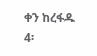ቀን ከረፋዱ 4፡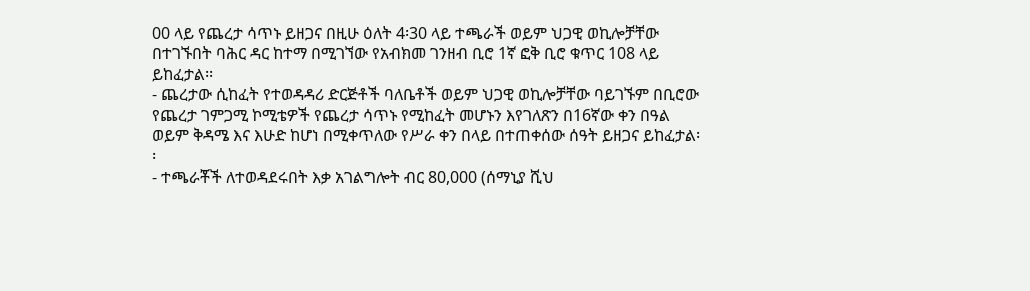00 ላይ የጨረታ ሳጥኑ ይዘጋና በዚሁ ዕለት 4፡30 ላይ ተጫራች ወይም ህጋዊ ወኪሎቻቸው በተገኙበት ባሕር ዳር ከተማ በሚገኘው የአብክመ ገንዘብ ቢሮ 1ኛ ፎቅ ቢሮ ቁጥር 108 ላይ ይከፈታል፡፡
- ጨረታው ሲከፈት የተወዳዳሪ ድርጅቶች ባለቤቶች ወይም ህጋዊ ወኪሎቻቸው ባይገኙም በቢሮው የጨረታ ገምጋሚ ኮሚቴዎች የጨረታ ሳጥኑ የሚከፈት መሆኑን እየገለጽን በ16ኛው ቀን በዓል ወይም ቅዳሜ እና እሁድ ከሆነ በሚቀጥለው የሥራ ቀን በላይ በተጠቀሰው ሰዓት ይዘጋና ይከፈታል፡፡
- ተጫራቾች ለተወዳደሩበት እቃ አገልግሎት ብር 80,000 (ሰማኒያ ሺህ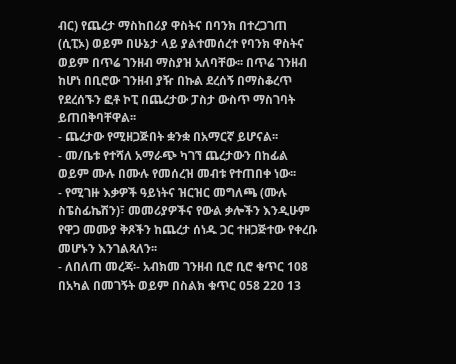ብር) የጨረታ ማስከበሪያ ዋስትና በባንክ በተረጋገጠ (ሲፒኦ) ወይም በሁኔታ ላይ ያልተመሰረተ የባንክ ዋስትና ወይም በጥሬ ገንዘብ ማስያዝ አለባቸው፡፡ በጥሬ ገንዘብ ከሆነ በቢሮው ገንዘብ ያዥ በኩል ደረሰኝ በማስቆረጥ የደረሰኙን ፎቶ ኮፒ በጨረታው ፓስታ ውስጥ ማስገባት ይጠበቅባቸዋል፡፡
- ጨረታው የሚዘጋጅበት ቋንቋ በአማርኛ ይሆናል፡፡
- መ/ቤቱ የተሻለ አማራጭ ካገኘ ጨረታውን በከፊል ወይም ሙሉ በሙሉ የመሰረዝ መብቱ የተጠበቀ ነው፡፡
- የሚገዙ እቃዎች ዓይነትና ዝርዝር መግለጫ (ሙሉ ስፔስፊኬሽን)፣ መመሪያዎችና የውል ቃሎችን እንዲሁም የዋጋ መሙያ ቅጾችን ከጨረታ ሰነዱ ጋር ተዘጋጅተው የቀረቡ መሆኑን እንገልጻለን፡፡
- ለበለጠ መረጃ፡- አብክመ ገንዘብ ቢሮ ቢሮ ቁጥር 108 በአካል በመገኝት ወይም በስልክ ቁጥር 058 220 13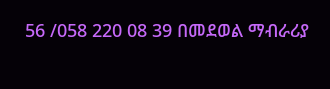56 /058 220 08 39 በመደወል ማብራሪያ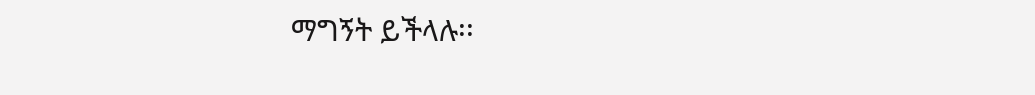ማግኝት ይችላሉ፡፡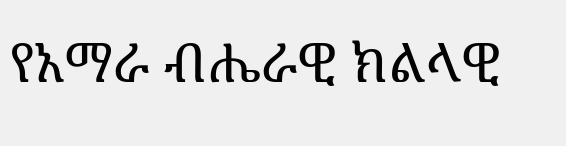የአማራ ብሔራዊ ክልላዊ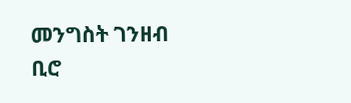መንግስት ገንዘብ ቢሮ